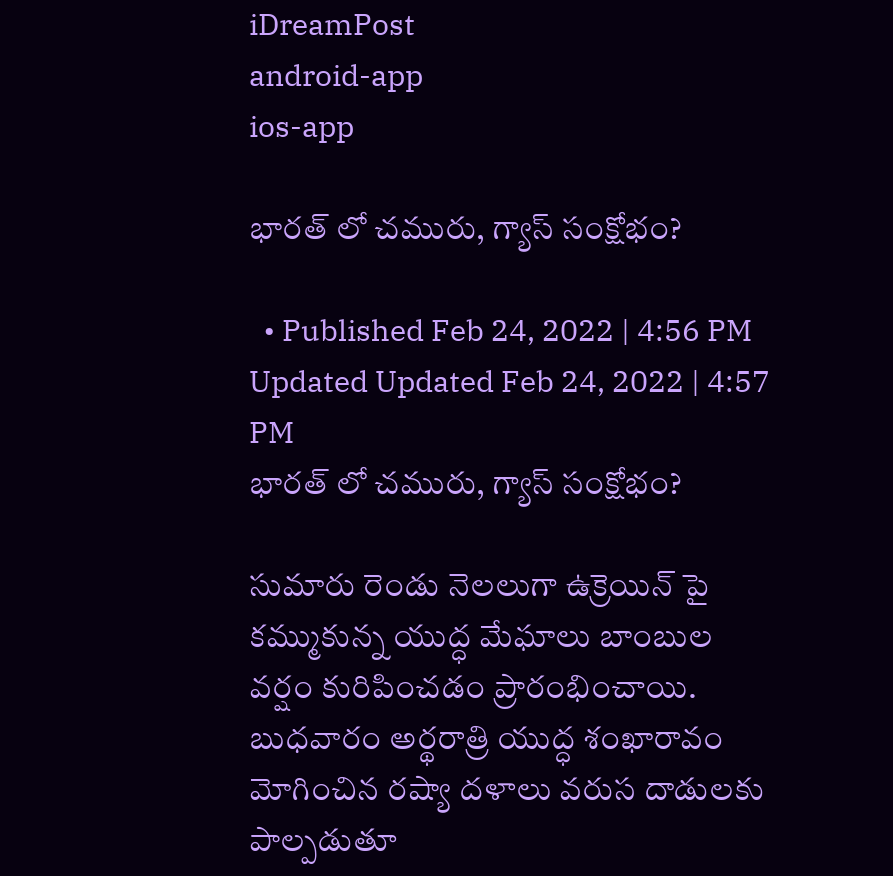iDreamPost
android-app
ios-app

భారత్ లో చమురు, గ్యాస్ సంక్షోభం?

  • Published Feb 24, 2022 | 4:56 PM Updated Updated Feb 24, 2022 | 4:57 PM
భారత్ లో చమురు, గ్యాస్ సంక్షోభం?

సుమారు రెండు నెలలుగా ఉక్రెయిన్ పై కమ్ముకున్న యుద్ధ మేఘాలు బాంబుల వర్షం కురిపించడం ప్రారంభించాయి. బుధవారం అర్థరాత్రి యుద్ధ శంఖారావం మోగించిన రష్యా దళాలు వరుస దాడులకు పాల్పడుతూ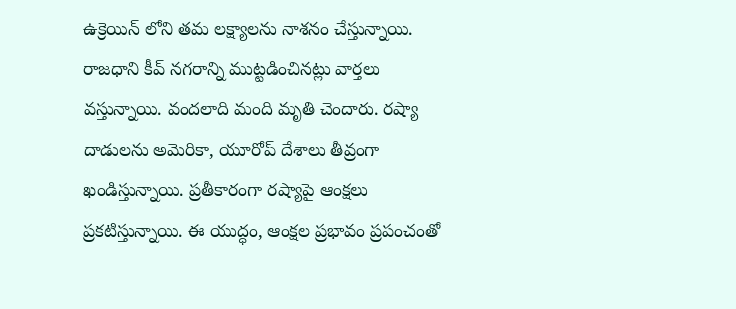ఉక్రెయిన్ లోని తమ లక్ష్యాలను నాశనం చేస్తున్నాయి. రాజధాని కీవ్ నగరాన్ని ముట్టడించినట్లు వార్తలు వస్తున్నాయి. వందలాది మంది మృతి చెందారు. రష్యా దాడులను అమెరికా, యూరోప్ దేశాలు తీవ్రంగా ఖండిస్తున్నాయి. ప్రతీకారంగా రష్యాపై ఆంక్షలు ప్రకటిస్తున్నాయి. ఈ యుద్ధం, ఆంక్షల ప్రభావం ప్రపంచంతో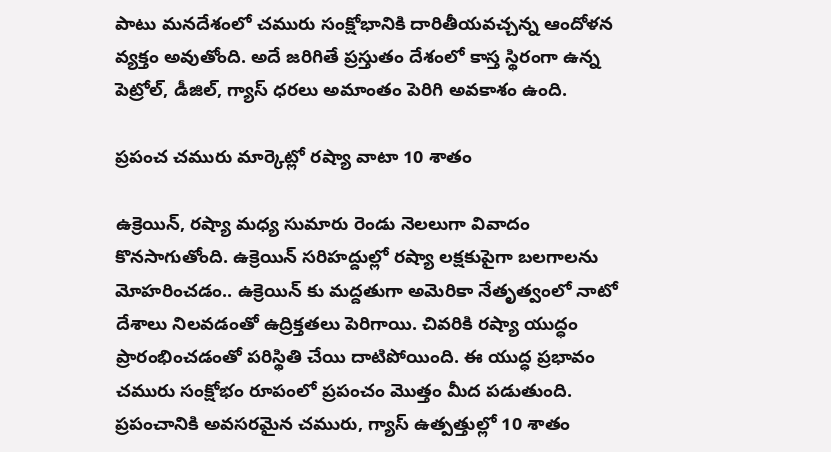పాటు మనదేశంలో చమురు సంక్షోభానికి దారితీయవచ్చన్న ఆందోళన వ్యక్తం అవుతోంది. అదే జరిగితే ప్రస్తుతం దేశంలో కాస్త స్థిరంగా ఉన్న పెట్రోల్, డీజిల్, గ్యాస్ ధరలు అమాంతం పెరిగి అవకాశం ఉంది.

ప్రపంచ చమురు మార్కెట్లో రష్యా వాటా 10 శాతం

ఉక్రెయిన్, రష్యా మధ్య సుమారు రెండు నెలలుగా వివాదం కొనసాగుతోంది. ఉక్రెయిన్ సరిహద్దుల్లో రష్యా లక్షకుపైగా బలగాలను మోహరించడం.. ఉక్రెయిన్ కు మద్దతుగా అమెరికా నేతృత్వంలో నాటో దేశాలు నిలవడంతో ఉద్రిక్తతలు పెరిగాయి. చివరికి రష్యా యుద్ధం ప్రారంభించడంతో పరిస్థితి చేయి దాటిపోయింది. ఈ యుద్ధ ప్రభావం చమురు సంక్షోభం రూపంలో ప్రపంచం మొత్తం మీద పడుతుంది. ప్రపంచానికి అవసరమైన చమురు, గ్యాస్ ఉత్పత్తుల్లో 10 శాతం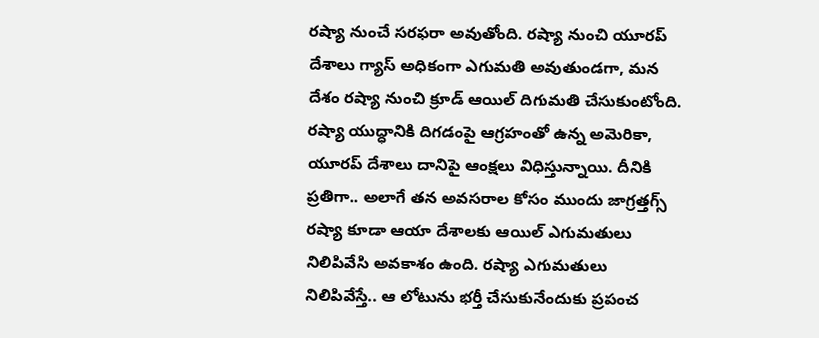రష్యా నుంచే సరఫరా అవుతోంది. రష్యా నుంచి యూరప్ దేశాలు గ్యాస్ అధికంగా ఎగుమతి అవుతుండగా, మన దేశం రష్యా నుంచి క్రూడ్ ఆయిల్ దిగుమతి చేసుకుంటోంది. రష్యా యుద్ధానికి దిగడంపై ఆగ్రహంతో ఉన్న అమెరికా, యూరప్ దేశాలు దానిపై ఆంక్షలు విధిస్తున్నాయి. దీనికి ప్రతిగా.. అలాగే తన అవసరాల కోసం ముందు జాగ్రత్తగ్స్ రష్యా కూడా ఆయా దేశాలకు ఆయిల్ ఎగుమతులు నిలిపివేసి అవకాశం ఉంది. రష్యా ఎగుమతులు నిలిపివేస్తే.. ఆ లోటును భర్తీ చేసుకునేందుకు ప్రపంచ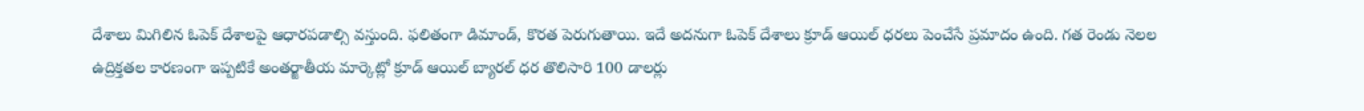దేశాలు మిగిలిన ఓపెక్ దేశాలపై ఆధారపడాల్సి వస్తుంది. ఫలితంగా డిమాండ్, కొరత పెరుగుతాయి. ఇదే అదనుగా ఓపెక్ దేశాలు క్రూడ్ ఆయిల్ ధరలు పెంచేసే ప్రమాదం ఉంది. గత రెండు నెలల ఉద్రిక్తతల కారణంగా ఇప్పటికే అంతర్జాతీయ మార్కెట్లో క్రూడ్ ఆయిల్ బ్యారల్ ధర తొలిసారి 100 డాలర్లు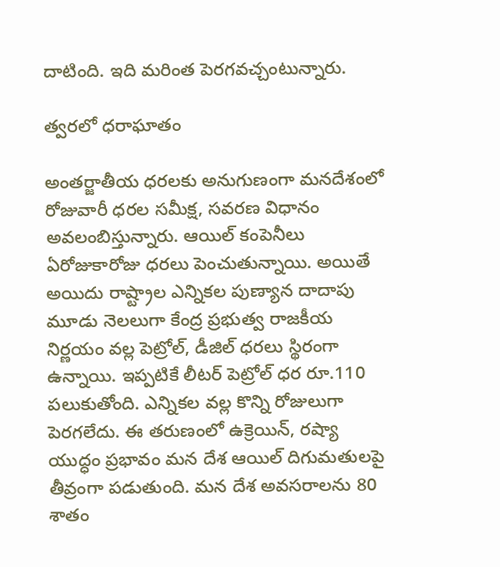దాటింది. ఇది మరింత పెరగవచ్చంటున్నారు.

త్వరలో ధరాఘాతం

అంతర్జాతీయ ధరలకు అనుగుణంగా మనదేశంలో రోజువారీ ధరల సమీక్ష, సవరణ విధానం అవలంబిస్తున్నారు. ఆయిల్ కంపెనీలు ఏరోజుకారోజు ధరలు పెంచుతున్నాయి. అయితే అయిదు రాష్ట్రాల ఎన్నికల పుణ్యాన దాదాపు మూడు నెలలుగా కేంద్ర ప్రభుత్వ రాజకీయ నిర్ణయం వల్ల పెట్రోల్, డీజిల్ ధరలు స్థిరంగా ఉన్నాయి. ఇప్పటికే లీటర్ పెట్రోల్ ధర రూ.110 పలుకుతోంది. ఎన్నికల వల్ల కొన్ని రోజులుగా పెరగలేదు. ఈ తరుణంలో ఉక్రెయిన్, రష్యా యుద్ధం ప్రభావం మన దేశ ఆయిల్ దిగుమతులపై తీవ్రంగా పడుతుంది. మన దేశ అవసరాలను 80 శాతం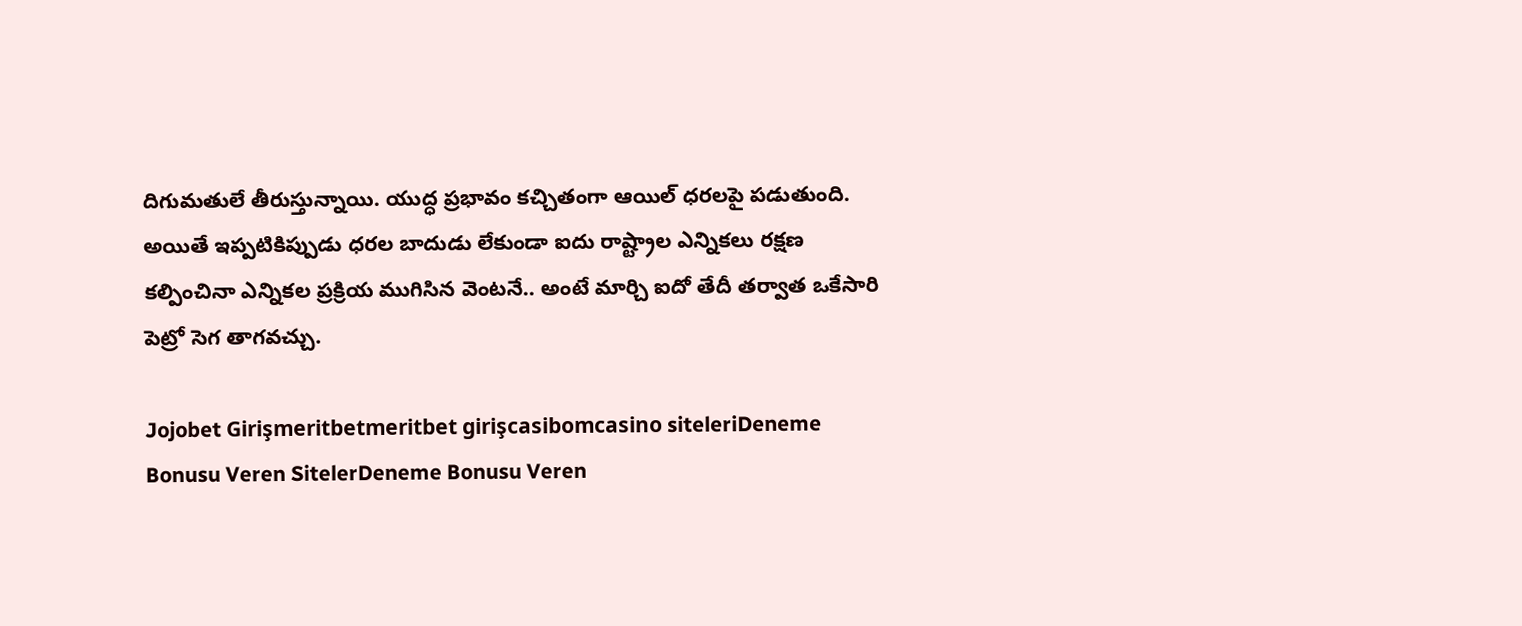దిగుమతులే తీరుస్తున్నాయి. యుద్ధ ప్రభావం కచ్చితంగా ఆయిల్ ధరలపై పడుతుంది. అయితే ఇప్పటికిప్పుడు ధరల బాదుడు లేకుండా ఐదు రాష్ట్రాల ఎన్నికలు రక్షణ కల్పించినా ఎన్నికల ప్రక్రియ ముగిసిన వెంటనే.. అంటే మార్చి ఐదో తేదీ తర్వాత ఒకేసారి పెట్రో సెగ తాగవచ్చు.

Jojobet Girişmeritbetmeritbet girişcasibomcasino siteleriDeneme Bonusu Veren SitelerDeneme Bonusu Veren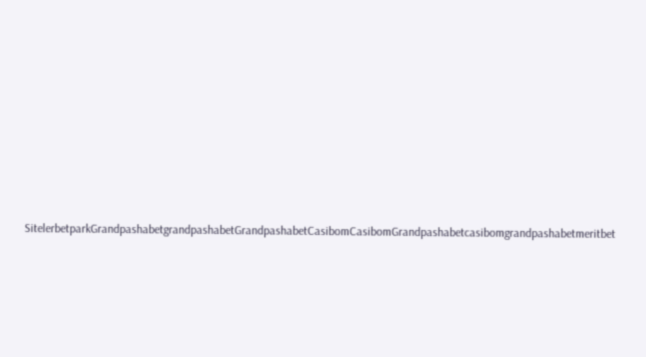SitelerbetparkGrandpashabetgrandpashabetGrandpashabetCasibomCasibomGrandpashabetcasibomgrandpashabetmeritbet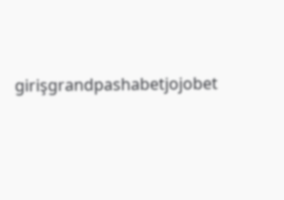girişgrandpashabetjojobet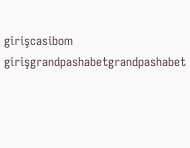girişcasibom girişgrandpashabetgrandpashabet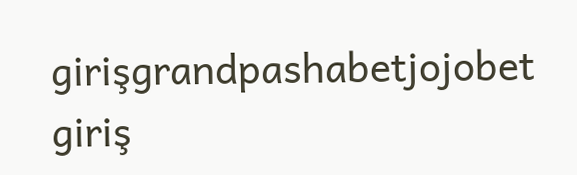girişgrandpashabetjojobet giriş